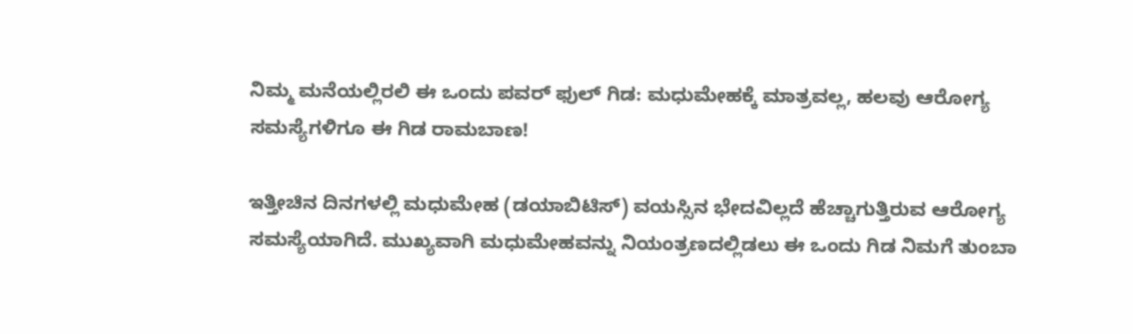ನಿಮ್ಮ ಮನೆಯಲ್ಲಿರಲಿ ಈ ಒಂದು ಪವರ್ ಫುಲ್ ಗಿಡ: ಮಧುಮೇಹಕ್ಕೆ ಮಾತ್ರವಲ್ಲ, ಹಲವು ಆರೋಗ್ಯ ಸಮಸ್ಯೆಗಳಿಗೂ ಈ ಗಿಡ ರಾಮಬಾಣ!

ಇತ್ತೀಚಿನ ದಿನಗಳಲ್ಲಿ ಮಧುಮೇಹ (ಡಯಾಬಿಟಿಸ್) ವಯಸ್ಸಿನ ಭೇದವಿಲ್ಲದೆ ಹೆಚ್ಚಾಗುತ್ತಿರುವ ಆರೋಗ್ಯ ಸಮಸ್ಯೆಯಾಗಿದೆ. ಮುಖ್ಯವಾಗಿ ಮಧುಮೇಹವನ್ನು ನಿಯಂತ್ರಣದಲ್ಲಿಡಲು ಈ ಒಂದು ಗಿಡ ನಿಮಗೆ ತುಂಬಾ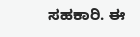ಸಹಕಾರಿ. ಈ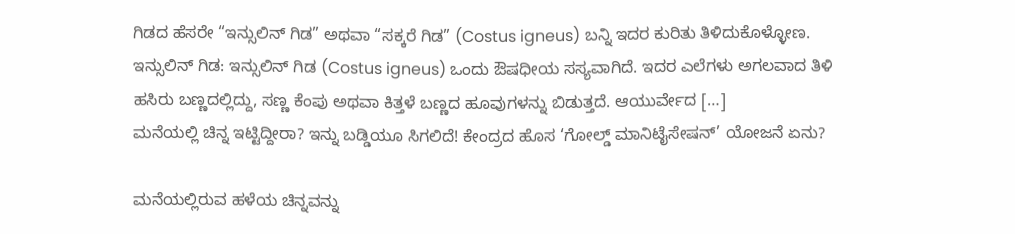ಗಿಡದ ಹೆಸರೇ “ಇನ್ಸುಲಿನ್ ಗಿಡ” ಅಥವಾ “ಸಕ್ಕರೆ ಗಿಡ” (Costus igneus) ಬನ್ನಿ ಇದರ ಕುರಿತು ತಿಳಿದುಕೊಳ್ಳೋಣ. ಇನ್ಸುಲಿನ್ ಗಿಡ: ಇನ್ಸುಲಿನ್ ಗಿಡ (Costus igneus) ಒಂದು ಔಷಧೀಯ ಸಸ್ಯವಾಗಿದೆ. ಇದರ ಎಲೆಗಳು ಅಗಲವಾದ ತಿಳಿ ಹಸಿರು ಬಣ್ಣದಲ್ಲಿದ್ದು, ಸಣ್ಣ ಕೆಂಪು ಅಥವಾ ಕಿತ್ತಳೆ ಬಣ್ಣದ ಹೂವುಗಳನ್ನು ಬಿಡುತ್ತದೆ. ಆಯುರ್ವೇದ […]
ಮನೆಯಲ್ಲಿ ಚಿನ್ನ ಇಟ್ಟಿದ್ದೀರಾ? ಇನ್ನು ಬಡ್ಡಿಯೂ ಸಿಗಲಿದೆ! ಕೇಂದ್ರದ ಹೊಸ ‘ಗೋಲ್ಡ್ ಮಾನಿಟೈಸೇಷನ್’ ಯೋಜನೆ ಏನು?

ಮನೆಯಲ್ಲಿರುವ ಹಳೆಯ ಚಿನ್ನವನ್ನು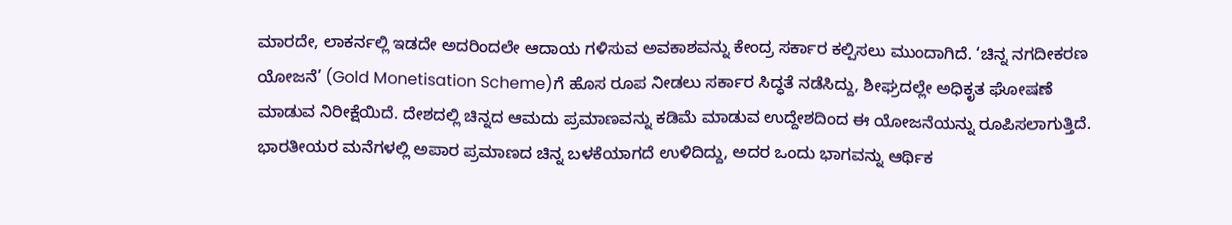ಮಾರದೇ, ಲಾಕರ್ನಲ್ಲಿ ಇಡದೇ ಅದರಿಂದಲೇ ಆದಾಯ ಗಳಿಸುವ ಅವಕಾಶವನ್ನು ಕೇಂದ್ರ ಸರ್ಕಾರ ಕಲ್ಪಿಸಲು ಮುಂದಾಗಿದೆ. ‘ಚಿನ್ನ ನಗದೀಕರಣ ಯೋಜನೆ’ (Gold Monetisation Scheme)ಗೆ ಹೊಸ ರೂಪ ನೀಡಲು ಸರ್ಕಾರ ಸಿದ್ಧತೆ ನಡೆಸಿದ್ದು, ಶೀಘ್ರದಲ್ಲೇ ಅಧಿಕೃತ ಘೋಷಣೆ ಮಾಡುವ ನಿರೀಕ್ಷೆಯಿದೆ. ದೇಶದಲ್ಲಿ ಚಿನ್ನದ ಆಮದು ಪ್ರಮಾಣವನ್ನು ಕಡಿಮೆ ಮಾಡುವ ಉದ್ದೇಶದಿಂದ ಈ ಯೋಜನೆಯನ್ನು ರೂಪಿಸಲಾಗುತ್ತಿದೆ. ಭಾರತೀಯರ ಮನೆಗಳಲ್ಲಿ ಅಪಾರ ಪ್ರಮಾಣದ ಚಿನ್ನ ಬಳಕೆಯಾಗದೆ ಉಳಿದಿದ್ದು, ಅದರ ಒಂದು ಭಾಗವನ್ನು ಆರ್ಥಿಕ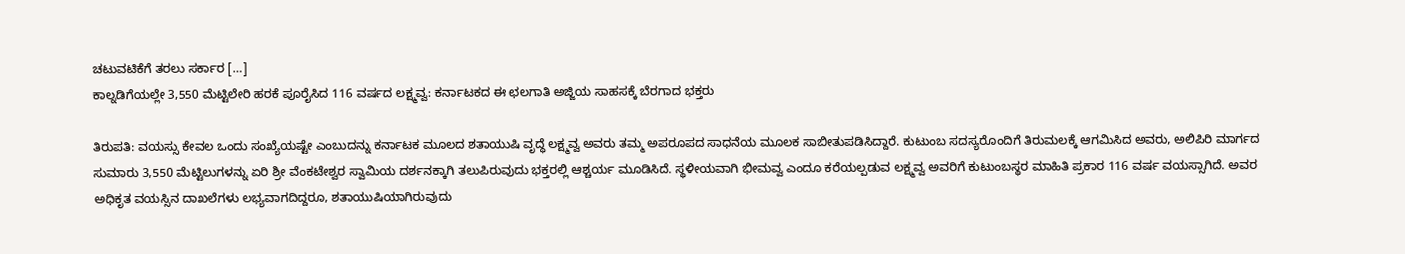ಚಟುವಟಿಕೆಗೆ ತರಲು ಸರ್ಕಾರ […]
ಕಾಲ್ನಡಿಗೆಯಲ್ಲೇ 3,550 ಮೆಟ್ಟಿಲೇರಿ ಹರಕೆ ಪೂರೈಸಿದ 116 ವರ್ಷದ ಲಕ್ಷ್ಮವ್ವ: ಕರ್ನಾಟಕದ ಈ ಛಲಗಾತಿ ಅಜ್ಜಿಯ ಸಾಹಸಕ್ಕೆ ಬೆರಗಾದ ಭಕ್ತರು

ತಿರುಪತಿ: ವಯಸ್ಸು ಕೇವಲ ಒಂದು ಸಂಖ್ಯೆಯಷ್ಟೇ ಎಂಬುದನ್ನು ಕರ್ನಾಟಕ ಮೂಲದ ಶತಾಯುಷಿ ವೃದ್ಧೆ ಲಕ್ಷ್ಮವ್ವ ಅವರು ತಮ್ಮ ಅಪರೂಪದ ಸಾಧನೆಯ ಮೂಲಕ ಸಾಬೀತುಪಡಿಸಿದ್ದಾರೆ. ಕುಟುಂಬ ಸದಸ್ಯರೊಂದಿಗೆ ತಿರುಮಲಕ್ಕೆ ಆಗಮಿಸಿದ ಅವರು, ಅಲಿಪಿರಿ ಮಾರ್ಗದ ಸುಮಾರು 3,550 ಮೆಟ್ಟಿಲುಗಳನ್ನು ಏರಿ ಶ್ರೀ ವೆಂಕಟೇಶ್ವರ ಸ್ವಾಮಿಯ ದರ್ಶನಕ್ಕಾಗಿ ತಲುಪಿರುವುದು ಭಕ್ತರಲ್ಲಿ ಆಶ್ಚರ್ಯ ಮೂಡಿಸಿದೆ. ಸ್ಥಳೀಯವಾಗಿ ಭೀಮವ್ವ ಎಂದೂ ಕರೆಯಲ್ಪಡುವ ಲಕ್ಷ್ಮವ್ವ ಅವರಿಗೆ ಕುಟುಂಬಸ್ಥರ ಮಾಹಿತಿ ಪ್ರಕಾರ 116 ವರ್ಷ ವಯಸ್ಸಾಗಿದೆ. ಅವರ ಅಧಿಕೃತ ವಯಸ್ಸಿನ ದಾಖಲೆಗಳು ಲಭ್ಯವಾಗದಿದ್ದರೂ, ಶತಾಯುಷಿಯಾಗಿರುವುದು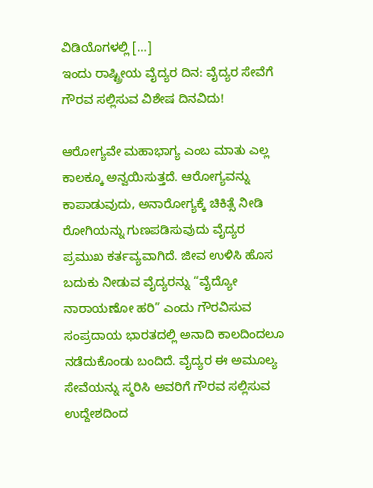ವಿಡಿಯೊಗಳಲ್ಲಿ […]
ಇಂದು ರಾಷ್ಟ್ರೀಯ ವೈದ್ಯರ ದಿನ: ವೈದ್ಯರ ಸೇವೆಗೆ ಗೌರವ ಸಲ್ಲಿಸುವ ವಿಶೇಷ ದಿನವಿದು!

ಆರೋಗ್ಯವೇ ಮಹಾಭಾಗ್ಯ ಎಂಬ ಮಾತು ಎಲ್ಲ ಕಾಲಕ್ಕೂ ಅನ್ವಯಿಸುತ್ತದೆ. ಆರೋಗ್ಯವನ್ನು ಕಾಪಾಡುವುದು, ಅನಾರೋಗ್ಯಕ್ಕೆ ಚಿಕಿತ್ಸೆ ನೀಡಿ ರೋಗಿಯನ್ನು ಗುಣಪಡಿಸುವುದು ವೈದ್ಯರ ಪ್ರಮುಖ ಕರ್ತವ್ಯವಾಗಿದೆ. ಜೀವ ಉಳಿಸಿ ಹೊಸ ಬದುಕು ನೀಡುವ ವೈದ್ಯರನ್ನು “ವೈದ್ಯೋ ನಾರಾಯಣೋ ಹರಿ” ಎಂದು ಗೌರವಿಸುವ ಸಂಪ್ರದಾಯ ಭಾರತದಲ್ಲಿ ಅನಾದಿ ಕಾಲದಿಂದಲೂ ನಡೆದುಕೊಂಡು ಬಂದಿದೆ. ವೈದ್ಯರ ಈ ಅಮೂಲ್ಯ ಸೇವೆಯನ್ನು ಸ್ಮರಿಸಿ ಅವರಿಗೆ ಗೌರವ ಸಲ್ಲಿಸುವ ಉದ್ದೇಶದಿಂದ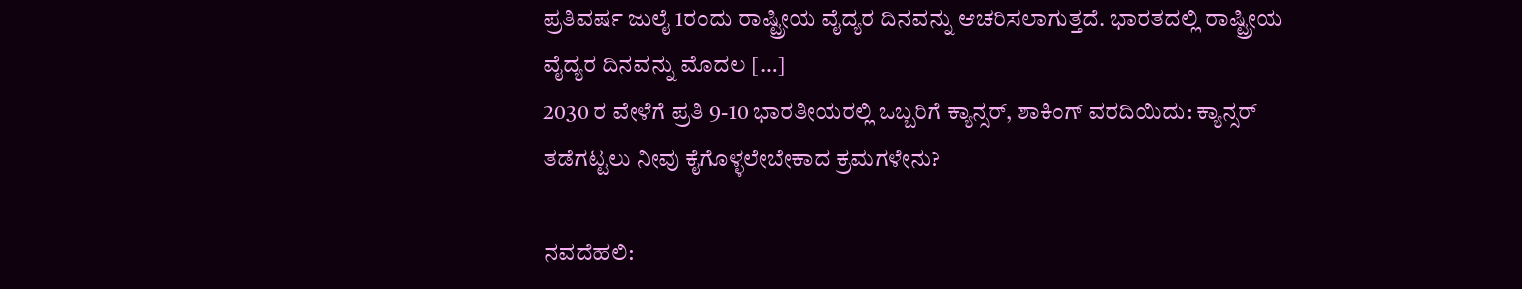ಪ್ರತಿವರ್ಷ ಜುಲೈ 1ರಂದು ರಾಷ್ಟ್ರೀಯ ವೈದ್ಯರ ದಿನವನ್ನು ಆಚರಿಸಲಾಗುತ್ತದೆ. ಭಾರತದಲ್ಲಿ ರಾಷ್ಟ್ರೀಯ ವೈದ್ಯರ ದಿನವನ್ನು ಮೊದಲ […]
2030 ರ ವೇಳೆಗೆ ಪ್ರತಿ 9-10 ಭಾರತೀಯರಲ್ಲಿ ಒಬ್ಬರಿಗೆ ಕ್ಯಾನ್ಸರ್, ಶಾಕಿಂಗ್ ವರದಿಯಿದು: ಕ್ಯಾನ್ಸರ್ ತಡೆಗಟ್ಟಲು ನೀವು ಕೈಗೊಳ್ಳಲೇಬೇಕಾದ ಕ್ರಮಗಳೇನು?

ನವದೆಹಲಿ: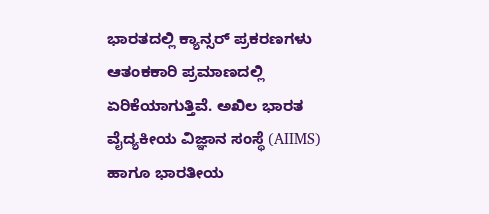ಭಾರತದಲ್ಲಿ ಕ್ಯಾನ್ಸರ್ ಪ್ರಕರಣಗಳು ಆತಂಕಕಾರಿ ಪ್ರಮಾಣದಲ್ಲಿ ಏರಿಕೆಯಾಗುತ್ತಿವೆ. ಅಖಿಲ ಭಾರತ ವೈದ್ಯಕೀಯ ವಿಜ್ಞಾನ ಸಂಸ್ಥೆ (AIIMS) ಹಾಗೂ ಭಾರತೀಯ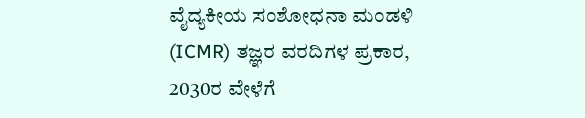ವೈದ್ಯಕೀಯ ಸಂಶೋಧನಾ ಮಂಡಳಿ (ICMR) ತಜ್ಞರ ವರದಿಗಳ ಪ್ರಕಾರ, 2030ರ ವೇಳೆಗೆ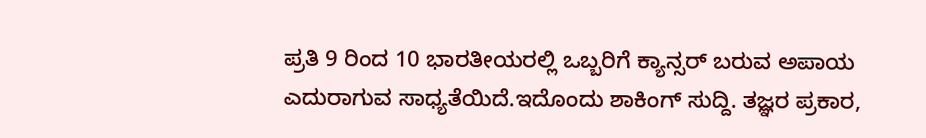ಪ್ರತಿ 9 ರಿಂದ 10 ಭಾರತೀಯರಲ್ಲಿ ಒಬ್ಬರಿಗೆ ಕ್ಯಾನ್ಸರ್ ಬರುವ ಅಪಾಯ ಎದುರಾಗುವ ಸಾಧ್ಯತೆಯಿದೆ.ಇದೊಂದು ಶಾಕಿಂಗ್ ಸುದ್ದಿ. ತಜ್ಞರ ಪ್ರಕಾರ,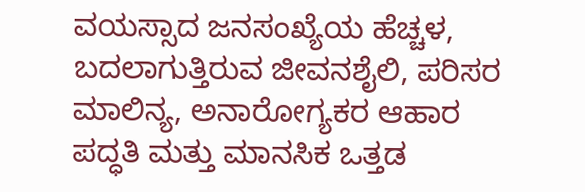ವಯಸ್ಸಾದ ಜನಸಂಖ್ಯೆಯ ಹೆಚ್ಚಳ, ಬದಲಾಗುತ್ತಿರುವ ಜೀವನಶೈಲಿ, ಪರಿಸರ ಮಾಲಿನ್ಯ, ಅನಾರೋಗ್ಯಕರ ಆಹಾರ ಪದ್ಧತಿ ಮತ್ತು ಮಾನಸಿಕ ಒತ್ತಡ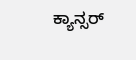ಕ್ಯಾನ್ಸರ್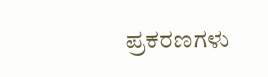ಪ್ರಕರಣಗಳು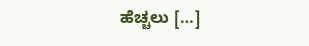ಹೆಚ್ಚಲು […]